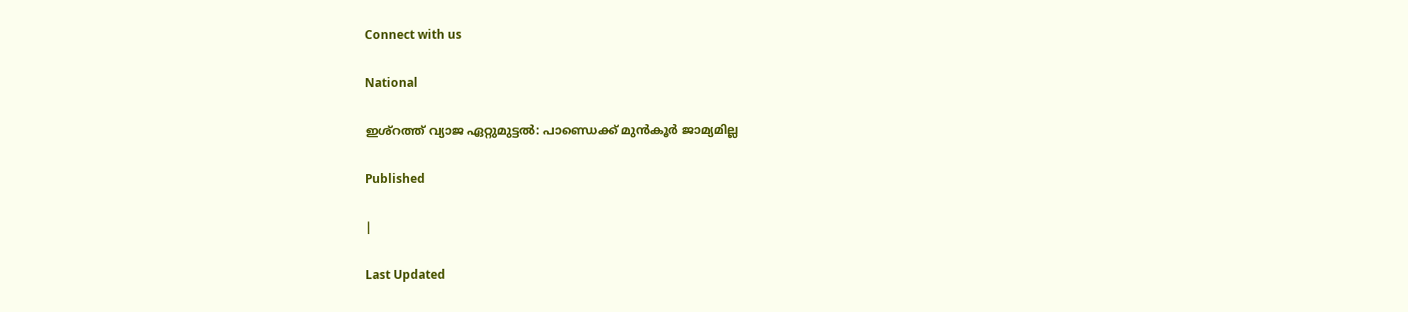Connect with us

National

ഇശ്‌റത്ത് വ്യാജ ഏറ്റുമുട്ടല്‍: പാണ്ഡെക്ക് മുന്‍കൂര്‍ ജാമ്യമില്ല

Published

|

Last Updated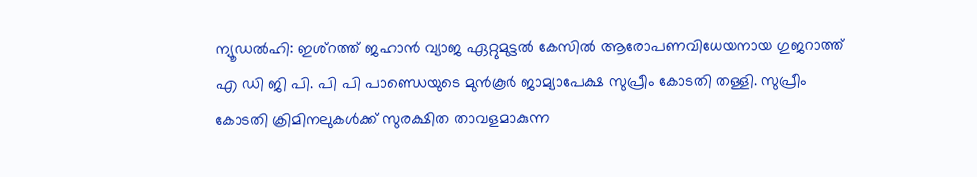ന്യൂഡല്‍ഹി: ഇശ്‌റത്ത് ജഹാന്‍ വ്യാജ ഏറ്റുമുട്ടല്‍ കേസില്‍ ആരോപണവിധേയനായ ഗുജറാത്ത് എ ഡി ജി പി. പി പി പാണ്ഡെയുടെ മുന്‍കൂര്‍ ജാമ്യാപേക്ഷ സുപ്രീം കോടതി തള്ളി. സുപ്രീം കോടതി ക്രിമിനലുകള്‍ക്ക് സുരക്ഷിത താവളമാകുന്ന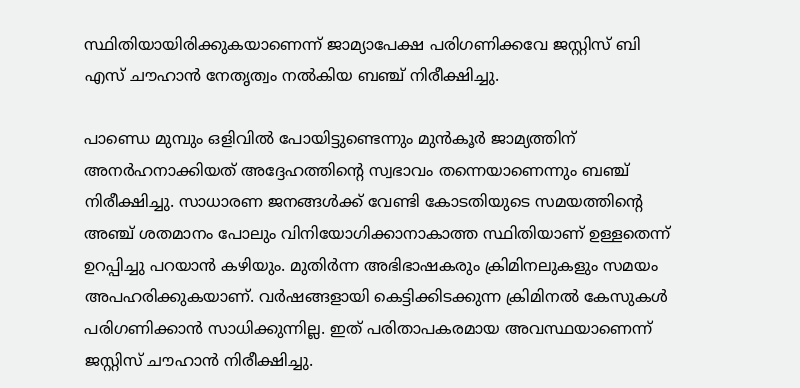സ്ഥിതിയായിരിക്കുകയാണെന്ന് ജാമ്യാപേക്ഷ പരിഗണിക്കവേ ജസ്റ്റിസ് ബി എസ് ചൗഹാന്‍ നേതൃത്വം നല്‍കിയ ബഞ്ച് നിരീക്ഷിച്ചു.

പാണ്ഡെ മുമ്പും ഒളിവില്‍ പോയിട്ടുണ്ടെന്നും മുന്‍കൂര്‍ ജാമ്യത്തിന് അനര്‍ഹനാക്കിയത് അദ്ദേഹത്തിന്റെ സ്വഭാവം തന്നെയാണെന്നും ബഞ്ച് നിരീക്ഷിച്ചു. സാധാരണ ജനങ്ങള്‍ക്ക് വേണ്ടി കോടതിയുടെ സമയത്തിന്റെ അഞ്ച് ശതമാനം പോലും വിനിയോഗിക്കാനാകാത്ത സ്ഥിതിയാണ് ഉള്ളതെന്ന് ഉറപ്പിച്ചു പറയാന്‍ കഴിയും. മുതിര്‍ന്ന അഭിഭാഷകരും ക്രിമിനലുകളും സമയം അപഹരിക്കുകയാണ്. വര്‍ഷങ്ങളായി കെട്ടിക്കിടക്കുന്ന ക്രിമിനല്‍ കേസുകള്‍ പരിഗണിക്കാന്‍ സാധിക്കുന്നില്ല. ഇത് പരിതാപകരമായ അവസ്ഥയാണെന്ന് ജസ്റ്റിസ് ചൗഹാന്‍ നിരീക്ഷിച്ചു.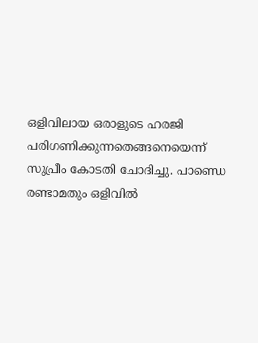ഒളിവിലായ ഒരാളുടെ ഹരജി പരിഗണിക്കുന്നതെങ്ങനെയെന്ന് സുപ്രീം കോടതി ചോദിച്ചു. പാണ്ഡെ രണ്ടാമതും ഒളിവില്‍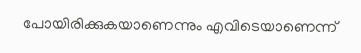പോയിരിക്കുകയാണെന്നും എവിടെയാണെന്ന്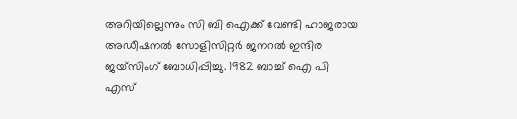അറിയില്ലെന്നും സി ബി ഐക്ക് വേണ്ടി ഹാജരായ അഡീഷനല്‍ സോളിസിറ്റര്‍ ജനറല്‍ ഇന്ദിര ജയ്‌സിംഗ് ബോധിപ്പിച്ചു. 1982 ബാച്ച് ഐ പി എസ്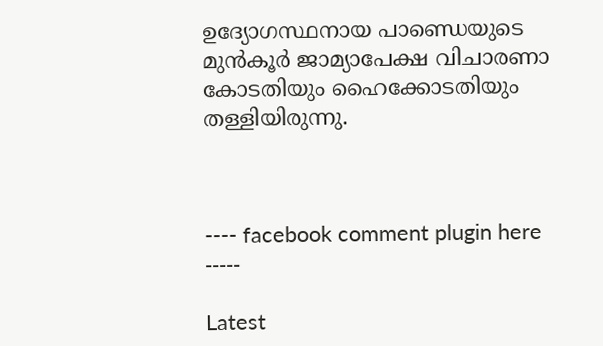ഉദ്യോഗസ്ഥനായ പാണ്ഡെയുടെ മുന്‍കൂര്‍ ജാമ്യാപേക്ഷ വിചാരണാ കോടതിയും ഹൈക്കോടതിയും തള്ളിയിരുന്നു.



---- facebook comment plugin here -----

Latest